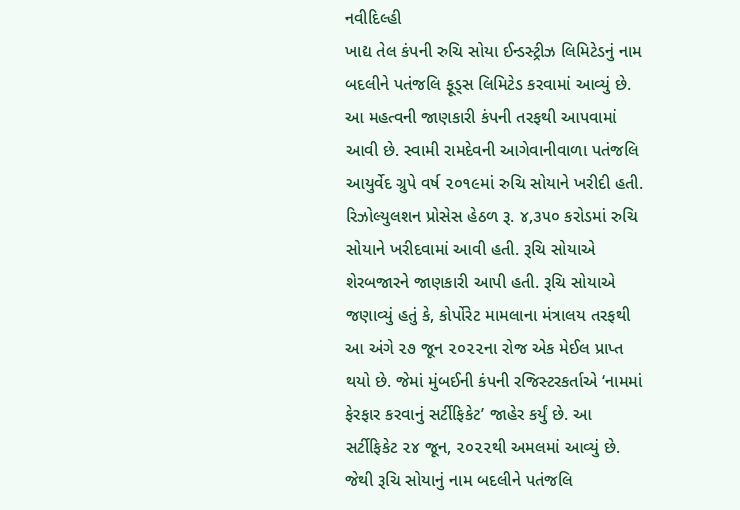નવીદિલ્હી
ખાદ્ય તેલ કંપની રુચિ સોયા ઈન્ડસ્ટ્રીઝ લિમિટેડનું નામ બદલીને પતંજલિ ફૂડ્સ લિમિટેડ કરવામાં આવ્યું છે. આ મહત્વની જાણકારી કંપની તરફથી આપવામાં આવી છે. સ્વામી રામદેવની આગેવાનીવાળા પતંજલિ આયુર્વેદ ગ્રુપે વર્ષ ૨૦૧૯માં રુચિ સોયાને ખરીદી હતી. રિઝોલ્યુલશન પ્રોસેસ હેઠળ રૂ. ૪,૩૫૦ કરોડમાં રુચિ સોયાને ખરીદવામાં આવી હતી. રૂચિ સોયાએ શેરબજારને જાણકારી આપી હતી. રૂચિ સોયાએ જણાવ્યું હતું કે, કોર્પોરેટ મામલાના મંત્રાલય તરફથી આ અંગે ૨૭ જૂન ૨૦૨૨ના રોજ એક મેઈલ પ્રાપ્ત થયો છે. જેમાં મુંબઈની કંપની રજિસ્ટરકર્તાએ ‘નામમાં ફેરફાર કરવાનું સર્ટીફિકેટ’ જાહેર કર્યું છે. આ સર્ટીફિકેટ ૨૪ જૂન, ૨૦૨૨થી અમલમાં આવ્યું છે. જેથી રૂચિ સોયાનું નામ બદલીને પતંજલિ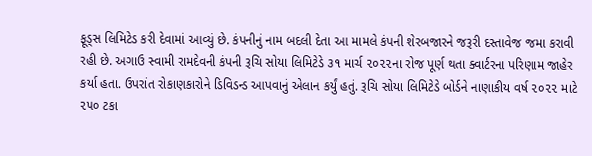ફૂડ્સ લિમિટેડ કરી દેવામાં આવ્યું છે. કંપનીનું નામ બદલી દેતા આ મામલે કંપની શેરબજારને જરૂરી દસ્તાવેજ જમા કરાવી રહી છે. અગાઉ સ્વામી રામદેવની કંપની રૂચિ સોયા લિમિટેડે ૩૧ માર્ચ ૨૦૨૨ના રોજ પૂર્ણ થતા ક્વાર્ટરના પરિણામ જાહેર કર્યા હતા. ઉપરાંત રોકાણકારોને ડિવિડન્ડ આપવાનું એલાન કર્યું હતું. રૂચિ સોયા લિમિટેડે બોર્ડને નાણાકીય વર્ષ ૨૦૨૨ માટે ૨૫૦ ટકા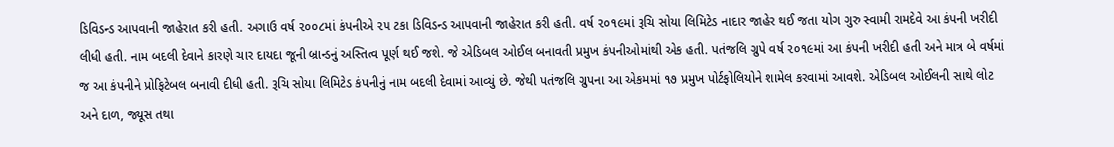ડિવિડન્ડ આપવાની જાહેરાત કરી હતી. અગાઉ વર્ષ ૨૦૦૮માં કંપનીએ ૨૫ ટકા ડિવિડન્ડ આપવાની જાહેરાત કરી હતી. વર્ષ ૨૦૧૯માં રૂચિ સોયા લિમિટેડ નાદાર જાહેર થઈ જતા યોગ ગુરુ સ્વામી રામદેવે આ કંપની ખરીદી લીધી હતી. નામ બદલી દેવાને કારણે ચાર દાયદા જૂની બ્રાન્ડનું અસ્તિત્વ પૂર્ણ થઈ જશે. જે એડિબલ ઓઈલ બનાવતી પ્રમુખ કંપનીઓમાંથી એક હતી. પતંજલિ ગ્રુપે વર્ષ ૨૦૧૯માં આ કંપની ખરીદી હતી અને માત્ર બે વર્ષમાં જ આ કંપનીને પ્રોફિટેબલ બનાવી દીધી હતી. રૂચિ સોયા લિમિટેડ કંપનીનું નામ બદલી દેવામાં આવ્યું છે. જેથી પતંજલિ ગ્રુપના આ એકમમાં ૧૭ પ્રમુખ પોર્ટફોલિયોને શામેલ કરવામાં આવશે. એડિબલ ઓઈલની સાથે લોટ અને દાળ, જ્યૂસ તથા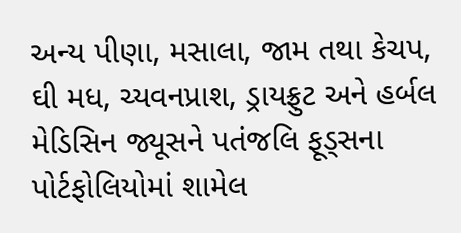અન્ય પીણા, મસાલા, જામ તથા કેચપ, ઘી મધ, ચ્યવનપ્રાશ, ડ્રાયફ્રુટ અને હર્બલ મેડિસિન જ્યૂસને પતંજલિ ફૂડ્સના પોર્ટફોલિયોમાં શામેલ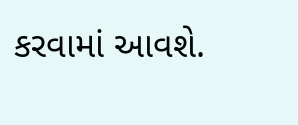કરવામાં આવશે.